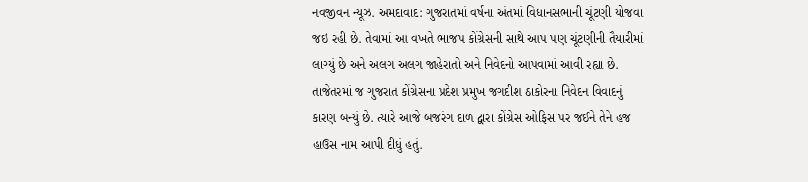નવજીવન ન્યૂઝ. અમદાવાદ: ગુજરાતમાં વર્ષના અંતમાં વિધાનસભાની ચૂંટણી યોજવા જઇ રહી છે. તેવામાં આ વખતે ભાજપ કોંગ્રેસની સાથે આપ પણ ચૂંટણીની તૈયારીમાં લાગ્યું છે અને અલગ અલગ જાહેરાતો અને નિવેદનો આપવામાં આવી રહ્યા છે. તાજેતરમાં જ ગુજરાત કોંગ્રેસના પ્રદેશ પ્રમુખ જગદીશ ઠાકોરના નિવેદન વિવાદનું કારણ બન્યું છે. ત્યારે આજે બજરંગ દાળ દ્વારા કોંગ્રેસ ઓફિસ પર જઈને તેને હજ હાઉસ નામ આપી દીધું હતું.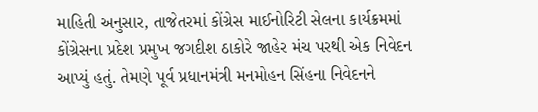માહિતી અનુસાર, તાજેતરમાં કોંગ્રેસ માઈનોરિટી સેલના કાર્યક્રમમાં કોંગ્રેસના પ્રદેશ પ્રમુખ જગદીશ ઠાકોરે જાહેર મંચ પરથી એક નિવેદન આપ્યું હતું. તેમણે પૂર્વ પ્રધાનમંત્રી મનમોહન સિંહના નિવેદનને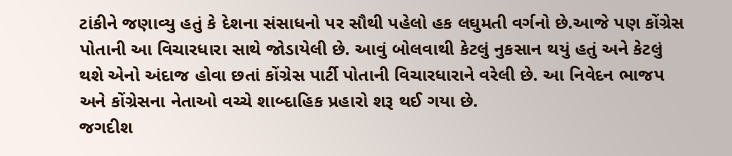ટાંકીને જણાવ્યુ હતું કે દેશના સંસાધનો પર સૌથી પહેલો હક લઘુમતી વર્ગનો છે.આજે પણ કોંગ્રેસ પોતાની આ વિચારધારા સાથે જોડાયેલી છે. આવું બોલવાથી કેટલું નુકસાન થયું હતું અને કેટલું થશે એનો અંદાજ હોવા છતાં કોંગ્રેસ પાર્ટી પોતાની વિચારધારાને વરેલી છે. આ નિવેદન ભાજપ અને કોંગ્રેસના નેતાઓ વચ્ચે શાબ્દાહિક પ્રહારો શરૂ થઈ ગયા છે.
જગદીશ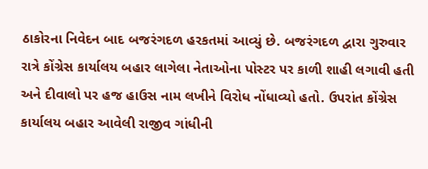ઠાકોરના નિવેદન બાદ બજરંગદળ હરકતમાં આવ્યું છે. બજરંગદળ દ્વારા ગુરુવાર રાત્રે કોંગ્રેસ કાર્યાલય બહાર લાગેલા નેતાઓના પોસ્ટર પર કાળી શાહી લગાવી હતી અને દીવાલો પર હજ હાઉસ નામ લખીને વિરોધ નોંધાવ્યો હતો. ઉપરાંત કોંગ્રેસ કાર્યાલય બહાર આવેલી રાજીવ ગાંધીની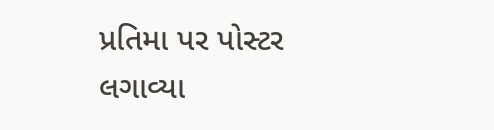પ્રતિમા પર પોસ્ટર લગાવ્યા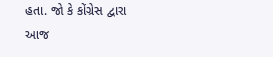હતા. જો કે કોંગ્રેસ દ્વારા આજ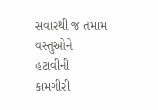સવારથી જ તમામ વસ્તુઓને હટાવીની કામગીરી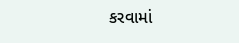કરવામાં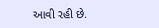આવી રહી છે.